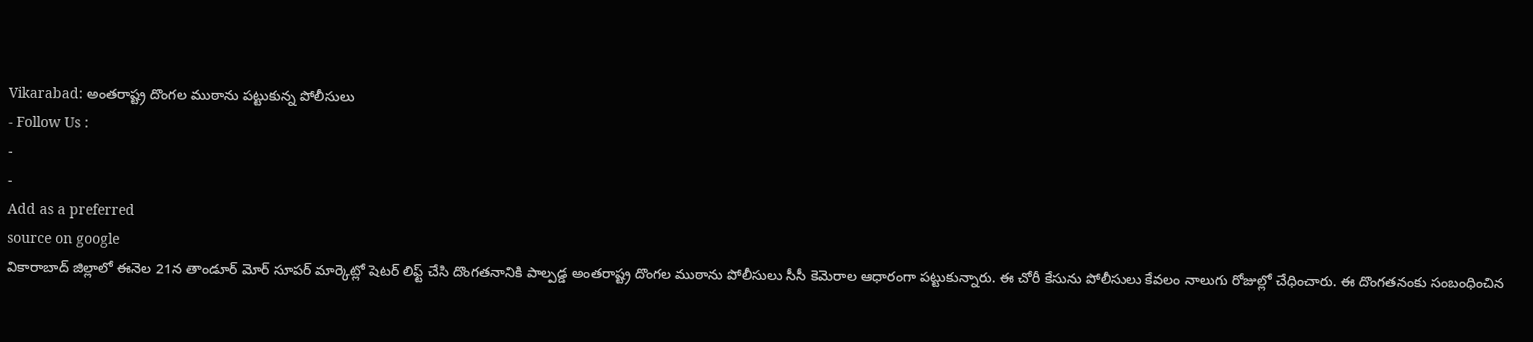Vikarabad: అంతరాష్ట్ర దొంగల ముఠాను పట్టుకున్న పోలీసులు
- Follow Us :
-
-
Add as a preferred
source on google
వికారాబాద్ జిల్లాలో ఈనెల 21న తాండూర్ మోర్ సూపర్ మార్కెట్లో షెటర్ లిఫ్ట్ చేసి దొంగతనానికి పాల్పడ్డ అంతరాష్ట్ర దొంగల ముఠాను పోలీసులు సీసీ కెమెరాల ఆధారంగా పట్టుకున్నారు. ఈ చోరీ కేసును పోలీసులు కేవలం నాలుగు రోజుల్లో చేధించారు. ఈ దొంగతనంకు సంబంధించిన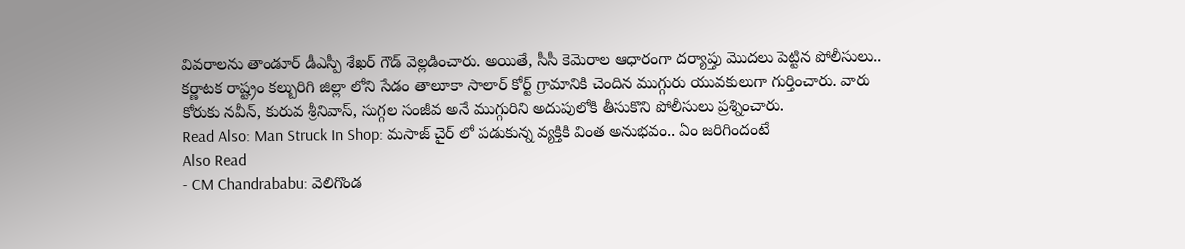వివరాలను తాండూర్ డీఎస్పీ శేఖర్ గౌడ్ వెల్లడించారు. అయితే, సీసీ కెమెరాల ఆధారంగా దర్యాప్తు మొదలు పెట్టిన పోలీసులు.. కర్ణాటక రాష్ట్రం కల్బురిగి జిల్లా లోని సేడం తాలూకా సాలార్ కోర్ట్ గ్రామానికి చెందిన ముగ్గురు యువకులుగా గుర్తించారు. వారు కోరుకు నవీన్, కురువ శ్రీనివాస్, సుగ్గల సంజీవ అనే ముగ్గురిని అదుపులోకి తీసుకొని పోలీసులు ప్రశ్నించారు.
Read Also: Man Struck In Shop: మసాజ్ చైర్ లో పడుకున్న వ్యక్తికి వింత అనుభవం.. ఏం జరిగిందంటే
Also Read
- CM Chandrababu: వెలిగొండ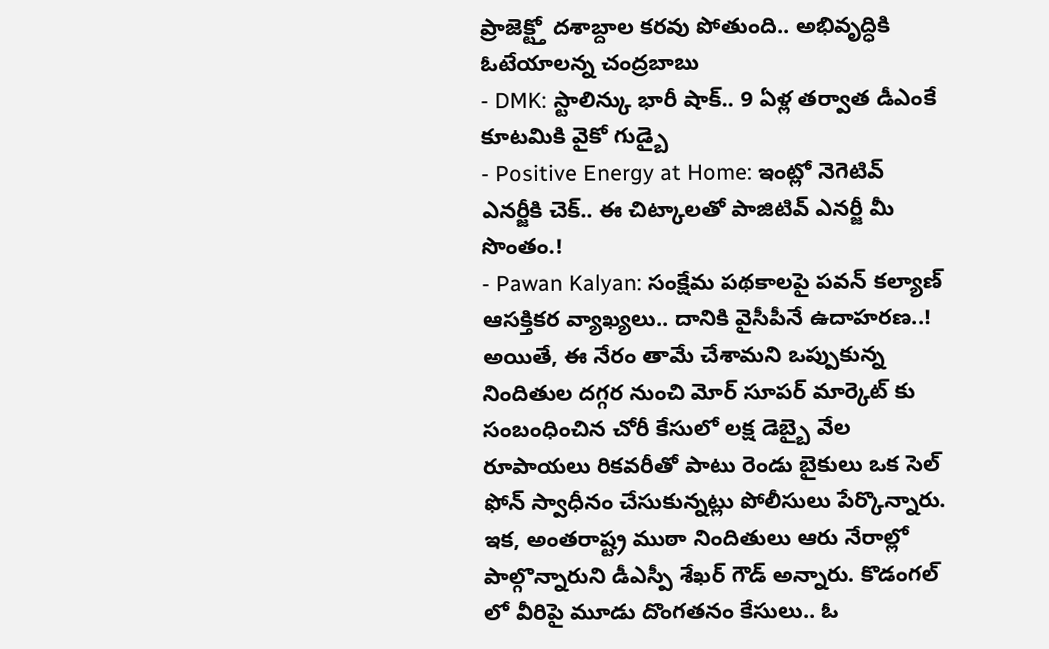ప్రాజెక్ట్తో దశాబ్దాల కరవు పోతుంది.. అభివృద్ధికి ఓటేయాలన్న చంద్రబాబు
- DMK: స్టాలిన్కు భారీ షాక్.. 9 ఏళ్ల తర్వాత డీఎంకే కూటమికి వైకో గుడ్బై
- Positive Energy at Home: ఇంట్లో నెగెటివ్ ఎనర్జీకి చెక్.. ఈ చిట్కాలతో పాజిటివ్ ఎనర్జీ మీ సొంతం.!
- Pawan Kalyan: సంక్షేమ పథకాలపై పవన్ కల్యాణ్ ఆసక్తికర వ్యాఖ్యలు.. దానికి వైసీపీనే ఉదాహరణ..!
అయితే, ఈ నేరం తామే చేశామని ఒప్పుకున్న నిందితుల దగ్గర నుంచి మోర్ సూపర్ మార్కెట్ కు సంబంధించిన చోరీ కేసులో లక్ష డెబ్బై వేల రూపాయలు రికవరీతో పాటు రెండు బైకులు ఒక సెల్ ఫోన్ స్వాధీనం చేసుకున్నట్లు పోలీసులు పేర్కొన్నారు. ఇక, అంతరాష్ట్ర ముఠా నిందితులు ఆరు నేరాల్లో పాల్గొన్నారుని డీఎస్పీ శేఖర్ గౌడ్ అన్నారు. కొడంగల్ లో వీరిపై మూడు దొంగతనం కేసులు.. ఓ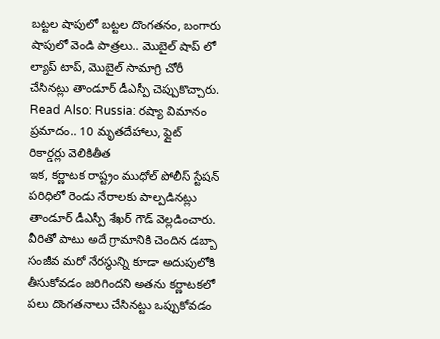బట్టల షాపులో బట్టల దొంగతనం, బంగారు షాపులో వెండి పాత్రలు.. మొబైల్ షాప్ లో ల్యాప్ టాప్, మొబైల్ సామాగ్రి చోరీ చేసినట్లు తాండూర్ డీఎస్పీ చెప్పుకొచ్చారు.
Read Also: Russia: రష్యా విమానం ప్రమాదం.. 10 మృతదేహాలు, ఫ్లైట్ రికార్డర్లు వెలికితీత
ఇక, కర్ణాటక రాష్ట్రం ముధోల్ పోలీస్ స్టేషన్ పరిధిలో రెండు నేరాలకు పాల్పడినట్లు తాండూర్ డీఎస్పీ శేఖర్ గౌడ్ వెల్లడించారు. వీరితో పాటు అదే గ్రామానికి చెందిన డబ్బా సంజీవ మరో నేరస్థున్ని కూడా అదుపులోకి తీసుకోవడం జరిగిందని అతను కర్ణాటకలో పలు దొంగతనాలు చేసినట్టు ఒప్పుకోవడం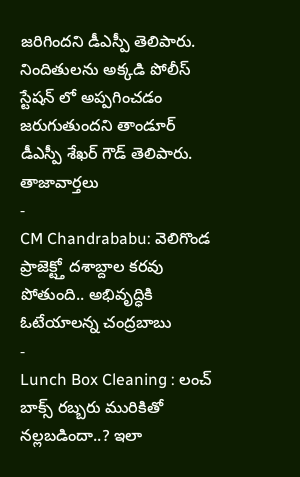జరిగిందని డీఎస్పీ తెలిపారు. నిందితులను అక్కడి పోలీస్ స్టేషన్ లో అప్పగించడం జరుగుతుందని తాండూర్ డీఎస్పీ శేఖర్ గౌడ్ తెలిపారు.
తాజావార్తలు
-
CM Chandrababu: వెలిగొండ ప్రాజెక్ట్తో దశాబ్దాల కరవు పోతుంది.. అభివృద్ధికి ఓటేయాలన్న చంద్రబాబు
-
Lunch Box Cleaning : లంచ్ బాక్స్ రబ్బరు మురికితో నల్లబడిందా..? ఇలా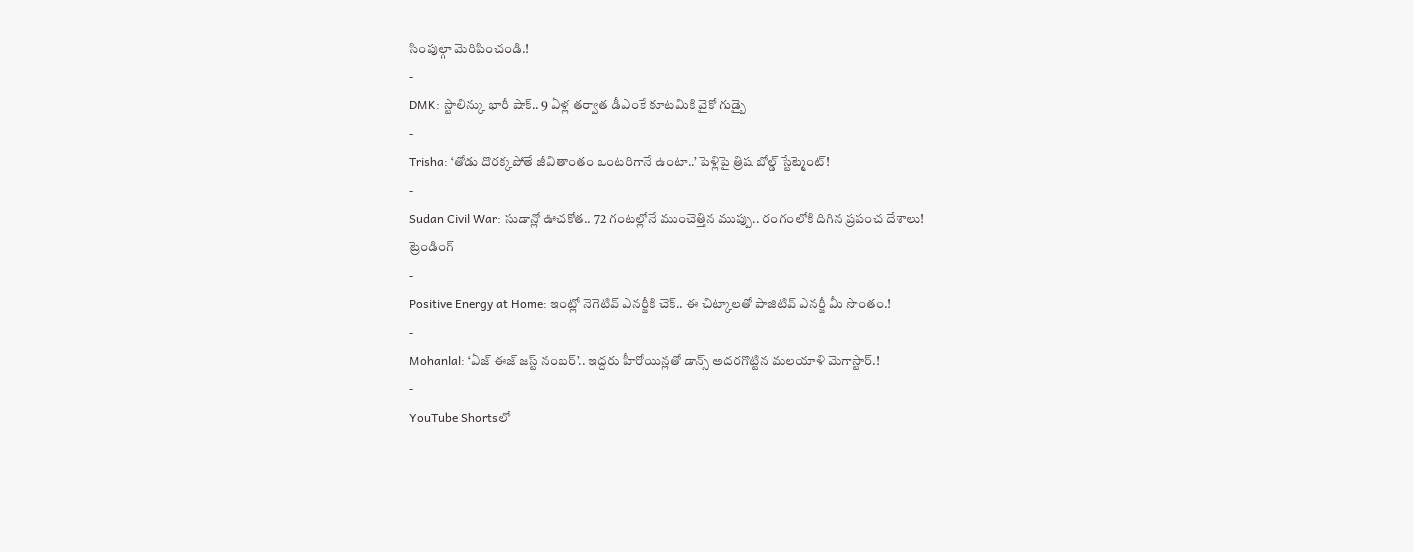సింపుల్గా మెరిపించండి.!
-
DMK: స్టాలిన్కు భారీ షాక్.. 9 ఏళ్ల తర్వాత డీఎంకే కూటమికి వైకో గుడ్బై
-
Trisha: ‘తోడు దొరక్కపోతే జీవితాంతం ఒంటరిగానే ఉంటా..’ పెళ్లిపై త్రిష బోల్డ్ స్టేట్మెంట్!
-
Sudan Civil War: సుడాన్లో ఊచకోత.. 72 గంటల్లోనే ముంచెత్తిన ముప్పు.. రంగంలోకి దిగిన ప్రపంచ దేశాలు!
ట్రెండింగ్
-
Positive Energy at Home: ఇంట్లో నెగెటివ్ ఎనర్జీకి చెక్.. ఈ చిట్కాలతో పాజిటివ్ ఎనర్జీ మీ సొంతం.!
-
Mohanlal: ‘ఏజ్ ఈజ్ జస్ట్ నంబర్’.. ఇద్దరు హీరోయిన్లతో డాన్స్ అదరగొట్టిన మలయాళి మెగాస్టార్.!
-
YouTube Shortsలో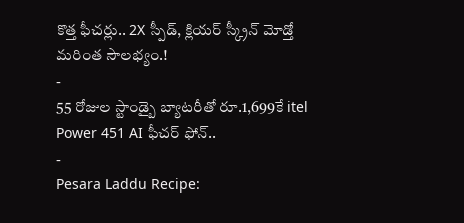కొత్త ఫీచర్లు.. 2X స్పీడ్, క్లియర్ స్క్రీన్ మోడ్తో మరింత సౌలభ్యం.!
-
55 రోజుల స్టాండ్బై బ్యాటరీతో రూ.1,699కే itel Power 451 AI ఫీచర్ ఫోన్..
-
Pesara Laddu Recipe: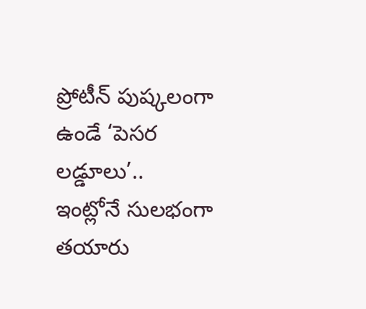ప్రోటీన్ పుష్కలంగా ఉండే ‘పెసర లడ్డూలు’.. ఇంట్లోనే సులభంగా తయారు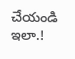చేయండి ఇలా.!